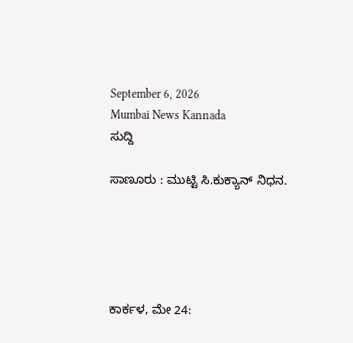September 6, 2026
Mumbai News Kannada
ಸುದ್ದಿ

ಸಾಣೂರು : ಮುಟ್ಟಿ ಸಿ.ಕುಕ್ಯಾನ್ ನಿಧನ.





ಕಾರ್ಕಳ, ಮೇ 24: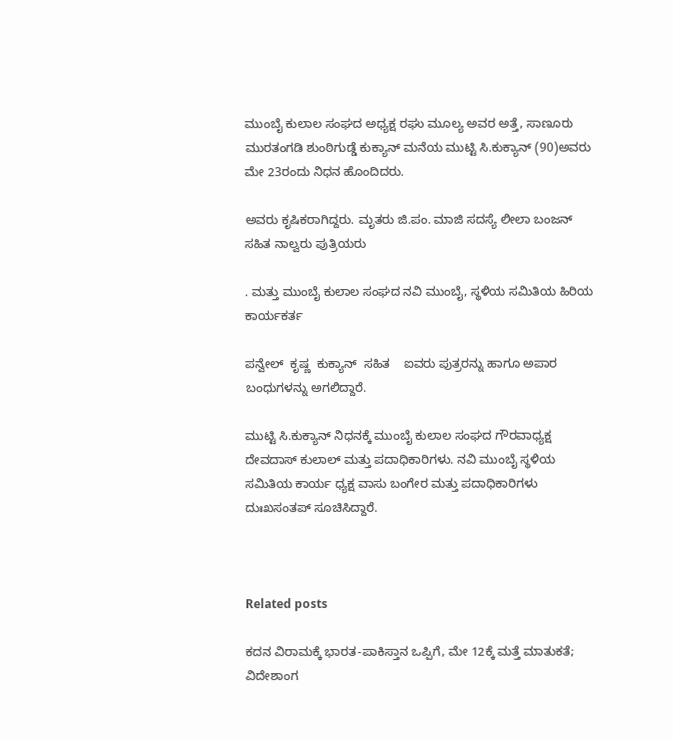ಮುಂಬೈ ಕುಲಾಲ ಸಂಘದ ಅಧ್ಯಕ್ಷ ರಘು ಮೂಲ್ಯ ಅವರ ಅತ್ತೆ, ಸಾಣೂರು ಮುರತಂಗಡಿ ಶುಂಠಿಗುಡ್ಡೆ ಕುಕ್ಯಾನ್ ಮನೆಯ ಮುಟ್ಟಿ ಸಿ.ಕುಕ್ಯಾನ್ (90)ಅವರು ಮೇ 23ರಂದು ನಿಧನ ಹೊಂದಿದರು.

ಅವರು ಕೃಷಿಕರಾಗಿದ್ದರು. ಮೃತರು ಜಿ.ಪಂ. ಮಾಜಿ ಸದಸ್ಯೆ ಲೀಲಾ ಬಂಜನ್ ಸಹಿತ ನಾಲ್ವರು ಪುತ್ರಿಯರು

. ಮತ್ತು ಮುಂಬೈ ಕುಲಾಲ ಸಂಘದ ನವಿ ಮುಂಬೈ, ಸ್ಥಳಿಯ ಸಮಿತಿಯ ಹಿರಿಯ ಕಾರ್ಯಕರ್ತ

ಪನ್ವೇಲ್  ಕೃಷ್ಣ  ಕುಕ್ಯಾನ್  ಸಹಿತ    ಐವರು ಪುತ್ರರನ್ನು ಹಾಗೂ ಅಪಾರ ಬಂಧುಗಳನ್ನು ಅಗಲಿದ್ದಾರೆ.

ಮುಟ್ಟಿ ಸಿ.ಕುಕ್ಯಾನ್ ನಿಧನಕ್ಕೆ ಮುಂಬೈ ಕುಲಾಲ ಸಂಘದ ಗೌರವಾಧ್ಯಕ್ಷ ದೇವದಾಸ್ ಕುಲಾಲ್ ಮತ್ತು ಪದಾಧಿಕಾರಿಗಳು. ನವಿ ಮುಂಬೈ ಸ್ಥಳಿಯ ಸಮಿತಿಯ ಕಾರ್ಯ ಧ್ಯಕ್ಷ ವಾಸು ಬಂಗೇರ ಮತ್ತು ಪದಾಧಿಕಾರಿಗಳು ದುಃಖಸಂತಪ್ ಸೂಚಿಸಿದ್ದಾರೆ.



Related posts

ಕದನ ವಿರಾಮಕ್ಕೆ ಭಾರತ-ಪಾಕಿಸ್ತಾನ ಒಪ್ಪಿಗೆ, ಮೇ 12ಕ್ಕೆ ಮತ್ತೆ ಮಾತುಕತೆ; ವಿದೇಶಾಂಗ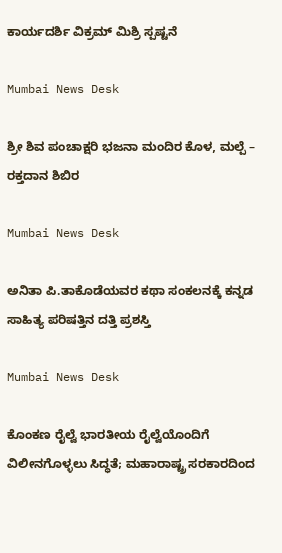ಕಾರ್ಯದರ್ಶಿ ವಿಕ್ರಮ್ ಮಿಶ್ರಿ ಸ್ಪಷ್ಟನೆ

Mumbai News Desk

ಶ್ರೀ ಶಿವ ಪಂಚಾಕ್ಷರಿ ಭಜನಾ ಮಂದಿರ ಕೊಳ, ಮಲ್ಪೆ – ರಕ್ತದಾನ ಶಿಬಿರ

Mumbai News Desk

ಅನಿತಾ ಪಿ.ತಾಕೊಡೆಯವರ ಕಥಾ ಸಂಕಲನಕ್ಕೆ ಕನ್ನಡ ಸಾಹಿತ್ಯ ಪರಿಷತ್ತಿನ ದತ್ತಿ ಪ್ರಶಸ್ತಿ

Mumbai News Desk

ಕೊಂಕಣ ರೈಲ್ವೆ ಭಾರತೀಯ ರೈಲ್ವೆಯೊಂದಿಗೆ ವಿಲೀನಗೊಳ್ಳಲು ಸಿದ್ಧತೆ; ಮಹಾರಾಷ್ಟ್ರ ಸರಕಾರದಿಂದ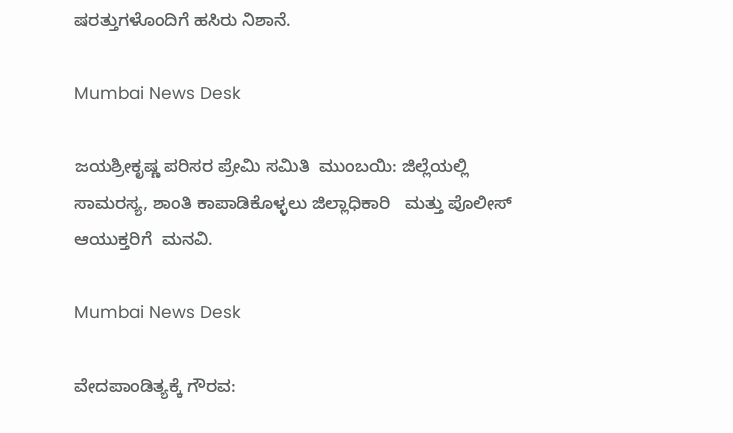ಷರತ್ತುಗಳೊಂದಿಗೆ ಹಸಿರು ನಿಶಾನೆ.

Mumbai News Desk

ಜಯಶ್ರೀಕೃಷ್ಣ ಪರಿಸರ ಪ್ರೇಮಿ ಸಮಿತಿ  ಮುಂಬಯಿ: ಜಿಲ್ಲೆಯಲ್ಲಿ ಸಾಮರಸ್ಯ, ಶಾಂತಿ ಕಾಪಾಡಿಕೊಳ್ಳಲು ಜಿಲ್ಲಾಧಿಕಾರಿ   ಮತ್ತು ಪೊಲೀಸ್ ಆಯುಕ್ತರಿಗೆ  ಮನವಿ.

Mumbai News Desk

ವೇದಪಾಂಡಿತ್ಯಕ್ಕೆ ಗೌರವ: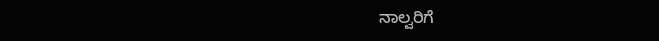ನಾಲ್ವರಿಗೆ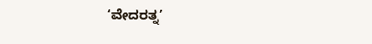‘ವೇದರತ್ನ’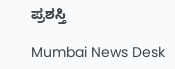ಪ್ರಶಸ್ತಿ

Mumbai News Desk